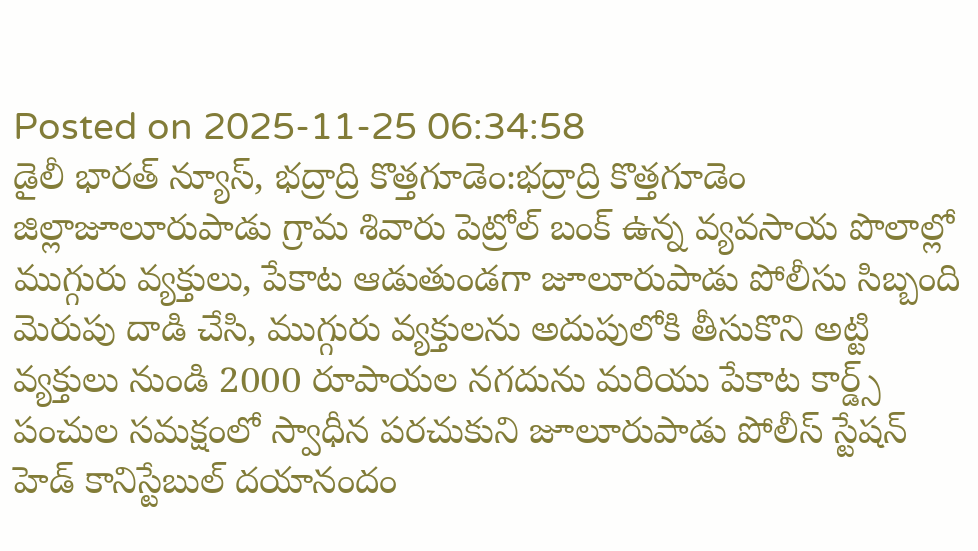Posted on 2025-11-25 06:34:58
డైలీ భారత్ న్యూస్, భద్రాద్రి కొత్తగూడెం:భద్రాద్రి కొత్తగూడెం జిల్లాజూలూరుపాడు గ్రామ శివారు పెట్రోల్ బంక్ ఉన్న వ్యవసాయ పొలాల్లో ముగ్గురు వ్యక్తులు, పేకాట ఆడుతుండగా జూలూరుపాడు పోలీసు సిబ్బంది మెరుపు దాడి చేసి, ముగ్గురు వ్యక్తులను అదుపులోకి తీసుకొని అట్టి వ్యక్తులు నుండి 2000 రూపాయల నగదును మరియు పేకాట కార్డ్స్ పంచుల సమక్షంలో స్వాధీన పరచుకుని జూలూరుపాడు పోలీస్ స్టేషన్ హెడ్ కానిస్టేబుల్ దయానందం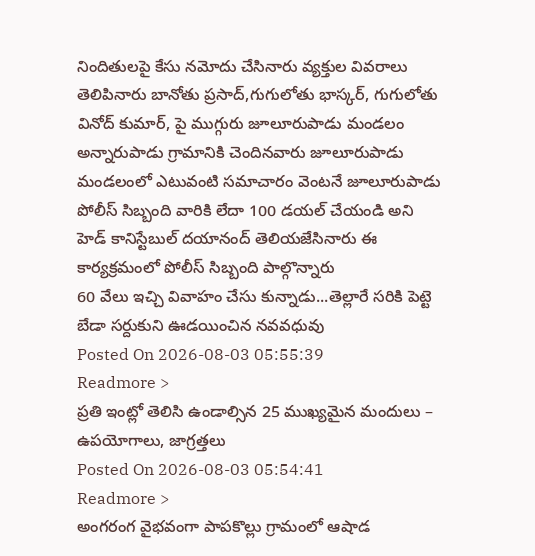నిందితులపై కేసు నమోదు చేసినారు వ్యక్తుల వివరాలు తెలిపినారు బానోతు ప్రసాద్,గుగులోతు భాస్కర్, గుగులోతు వినోద్ కుమార్, పై ముగ్గురు జూలూరుపాడు మండలం అన్నారుపాడు గ్రామానికి చెందినవారు జూలూరుపాడు మండలంలో ఎటువంటి సమాచారం వెంటనే జూలూరుపాడు పోలీస్ సిబ్బంది వారికి లేదా 100 డయల్ చేయండి అని హెడ్ కానిస్టేబుల్ దయానంద్ తెలియజేసినారు ఈ కార్యక్రమంలో పోలీస్ సిబ్బంది పాల్గొన్నారు
60 వేలు ఇచ్చి వివాహం చేసు కున్నాడు...తెల్లారే సరికి పెట్టె బేడా సర్దుకుని ఊడయించిన నవవధువు
Posted On 2026-08-03 05:55:39
Readmore >
ప్రతి ఇంట్లో తెలిసి ఉండాల్సిన 25 ముఖ్యమైన మందులు – ఉపయోగాలు, జాగ్రత్తలు
Posted On 2026-08-03 05:54:41
Readmore >
అంగరంగ వైభవంగా పాపకొల్లు గ్రామంలో ఆషాడ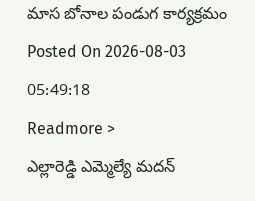మాస బోనాల పండుగ కార్యక్రమం
Posted On 2026-08-03 05:49:18
Readmore >
ఎల్లారెడ్డి ఎమ్మెల్యే మదన్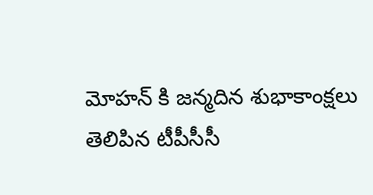మోహన్ కి జన్మదిన శుభాకాంక్షలు తెలిపిన టీపీసీసీ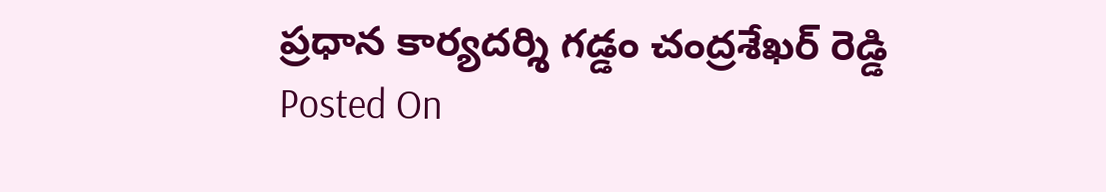ప్రధాన కార్యదర్శి గడ్డం చంద్రశేఖర్ రెడ్డి
Posted On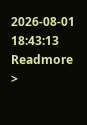2026-08-01 18:43:13
Readmore >